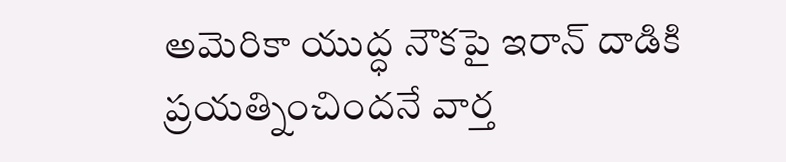అమెరికా యుద్ధ నౌకపై ఇరాన్ దాడికి ప్రయత్నించిందనే వార్త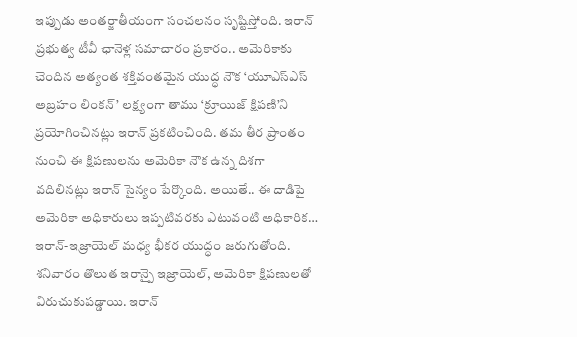ఇప్పుడు అంతర్జాతీయంగా సంచలనం సృష్టిస్తోంది. ఇరాన్ ప్రభుత్వ టీవీ ఛానెళ్ల సమాచారం ప్రకారం.. అమెరికాకు చెందిన అత్యంత శక్తివంతమైన యుద్ధ నౌక ‘యూఎస్ఎస్ అబ్రహం లింకన్’ లక్ష్యంగా తాము ‘క్రూయిజ్ క్షిపణి’ని ప్రయోగించినట్లు ఇరాన్ ప్రకటించింది. తమ తీర ప్రాంతం నుంచి ఈ క్షిపణులను అమెరికా నౌక ఉన్న దిశగా వదిలినట్లు ఇరాన్ సైన్యం పేర్కొంది. అయితే.. ఈ దాడిపై అమెరికా అధికారులు ఇప్పటివరకు ఎటువంటి అధికారిక…
ఇరాన్-ఇజ్రాయెల్ మధ్య భీకర యుద్ధం జరుగుతోంది. శనివారం తొలుత ఇరాన్పై ఇజ్రాయెల్, అమెరికా క్షిపణులతో విరుచుకుపడ్డాయి. ఇరాన్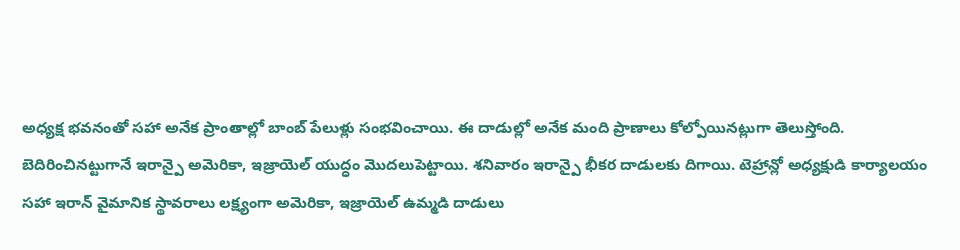అధ్యక్ష భవనంతో సహా అనేక ప్రాంతాల్లో బాంబ్ పేలుళ్లు సంభవించాయి. ఈ దాడుల్లో అనేక మంది ప్రాణాలు కోల్పోయినట్లుగా తెలుస్తోంది.
బెదిరించినట్టుగానే ఇరాన్పై అమెరికా, ఇజ్రాయెల్ యుద్ధం మొదలుపెట్టాయి. శనివారం ఇరాన్పై భీకర దాడులకు దిగాయి. టెహ్రాన్లో అధ్యక్షుడి కార్యాలయం సహా ఇరాన్ వైమానిక స్థావరాలు లక్ష్యంగా అమెరికా, ఇజ్రాయెల్ ఉమ్మడి దాడులు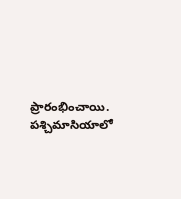ప్రారంభించాయి.
పశ్చిమాసియాలో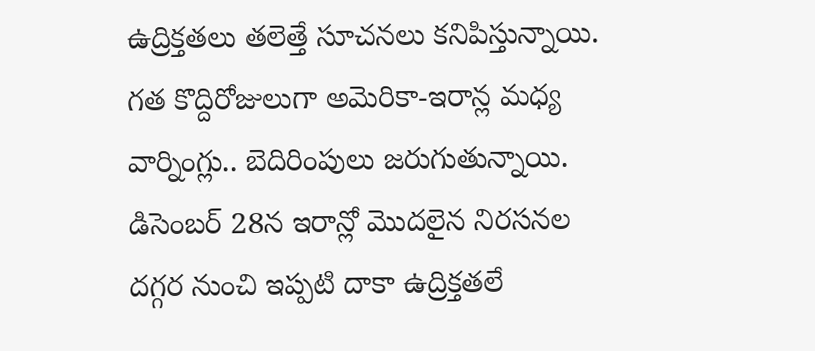ఉద్రిక్తతలు తలెత్తే సూచనలు కనిపిస్తున్నాయి. గత కొద్దిరోజులుగా అమెరికా-ఇరాన్ల మధ్య వార్నింగ్లు.. బెదిరింపులు జరుగుతున్నాయి. డిసెంబర్ 28న ఇరాన్లో మొదలైన నిరసనల దగ్గర నుంచి ఇప్పటి దాకా ఉద్రిక్తతలే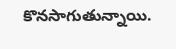కొనసాగుతున్నాయి.